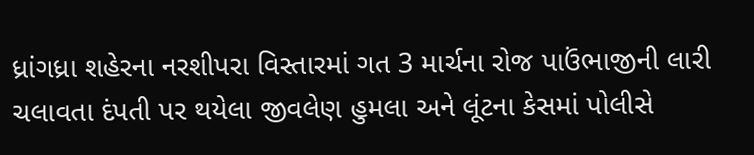ધ્રાંગધ્રા શહેરના નરશીપરા વિસ્તારમાં ગત 3 માર્ચના રોજ પાઉંભાજીની લારી ચલાવતા દંપતી પર થયેલા જીવલેણ હુમલા અને લૂંટના કેસમાં પોલીસે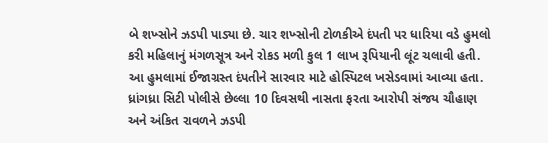બે શખ્સોને ઝડપી પાડ્યા છે. ચાર શખ્સોની ટોળકીએ દંપતી પર ધારિયા વડે હુમલો કરી મહિલાનું મંગળસૂત્ર અને રોકડ મળી કુલ 1 લાખ રૂપિયાની લૂંટ ચલાવી હતી. આ હુમલામાં ઈજાગ્રસ્ત દંપતીને સારવાર માટે હોસ્પિટલ ખસેડવામાં આવ્યા હતા.
ધ્રાંગધ્રા સિટી પોલીસે છેલ્લા 10 દિવસથી નાસતા ફરતા આરોપી સંજય ચૌહાણ અને અંકિત રાવળને ઝડપી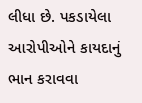લીધા છે. પકડાયેલા આરોપીઓને કાયદાનું ભાન કરાવવા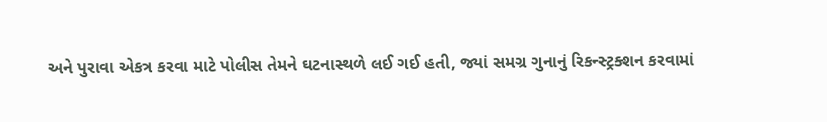અને પુરાવા એકત્ર કરવા માટે પોલીસ તેમને ઘટનાસ્થળે લઈ ગઈ હતી, જ્યાં સમગ્ર ગુનાનું રિકન્સ્ટ્રક્શન કરવામાં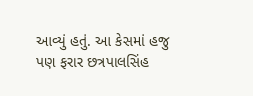આવ્યું હતું. આ કેસમાં હજુ પણ ફરાર છત્રપાલસિંહ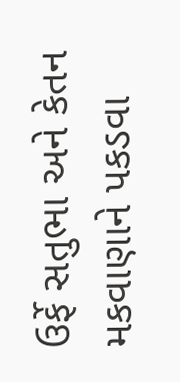ઉર્ફે સતુભા અને કેતન મકવાણાને પકડવા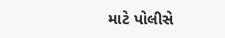માટે પોલીસે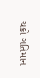ચક્રો ગતિમાન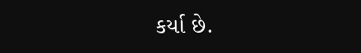કર્યા છે.